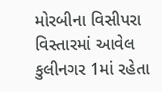મોરબીના વિસીપરા વિસ્તારમાં આવેલ કુલીનગર 1માં રહેતા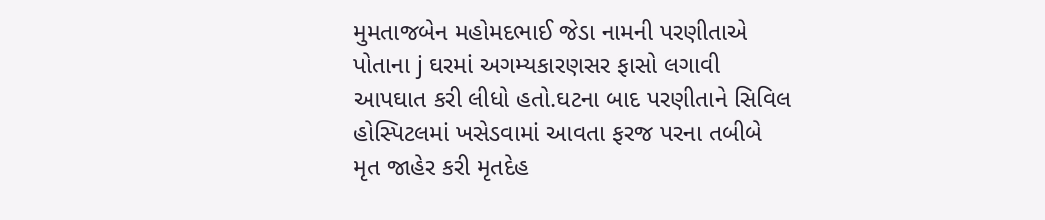મુમતાજબેન મહોમદભાઈ જેડા નામની પરણીતાએ પોતાના j ઘરમાં અગમ્યકારણસર ફાસો લગાવી આપઘાત કરી લીધો હતો.ઘટના બાદ પરણીતાને સિવિલ હોસ્પિટલમાં ખસેડવામાં આવતા ફરજ પરના તબીબે મૃત જાહેર કરી મૃતદેહ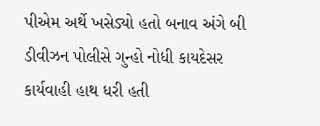પીએમ અર્થે ખસેડ્યો હતો બનાવ અંગે બી ડીવીઝન પોલીસે ગુન્હો નોધી કાયદેસર કાર્યવાહી હાથ ધરી હતી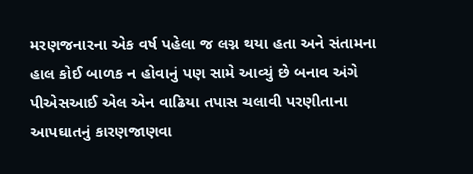મરણજનારના એક વર્ષ પહેલા જ લગ્ન થયા હતા અને સંતામના હાલ કોઈ બાળક ન હોવાનું પણ સામે આવ્યું છે બનાવ અંગે પીએસઆઈ એલ એન વાઢિયા તપાસ ચલાવી પરણીતાના આપઘાતનું કારણજાણવા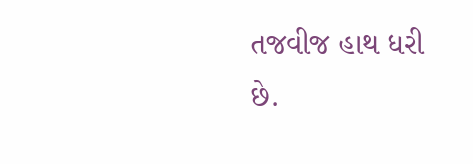તજવીજ હાથ ધરી છે.